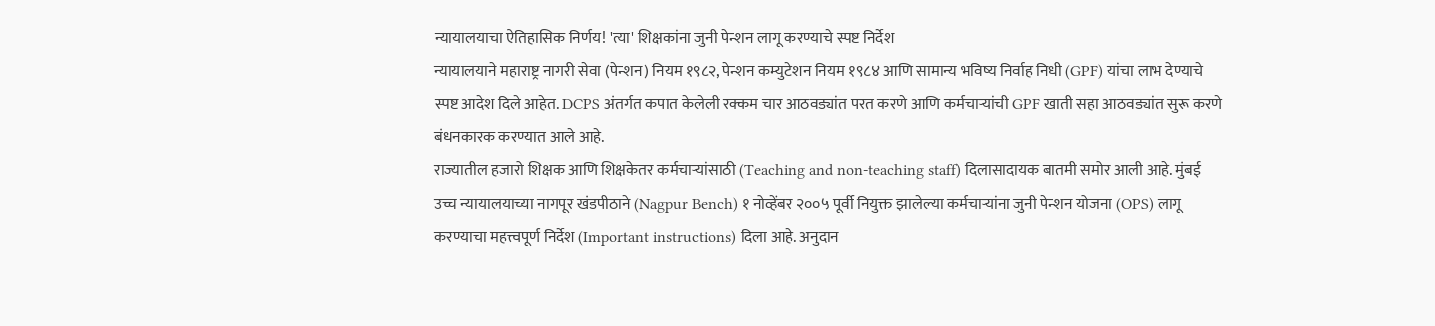न्यायालयाचा ऐतिहासिक निर्णय! 'त्या' शिक्षकांना जुनी पेन्शन लागू करण्याचे स्पष्ट निर्देश
न्यायालयाने महाराष्ट्र नागरी सेवा (पेन्शन) नियम १९८२, पेन्शन कम्युटेशन नियम १९८४ आणि सामान्य भविष्य निर्वाह निधी (GPF) यांचा लाभ देण्याचे स्पष्ट आदेश दिले आहेत. DCPS अंतर्गत कपात केलेली रक्कम चार आठवड्यांत परत करणे आणि कर्मचाऱ्यांची GPF खाती सहा आठवड्यांत सुरू करणे बंधनकारक करण्यात आले आहे.
राज्यातील हजारो शिक्षक आणि शिक्षकेतर कर्मचाऱ्यांसाठी (Teaching and non-teaching staff) दिलासादायक बातमी समोर आली आहे. मुंबई उच्च न्यायालयाच्या नागपूर खंडपीठाने (Nagpur Bench) १ नोव्हेंबर २००५ पूर्वी नियुक्त झालेल्या कर्मचाऱ्यांना जुनी पेन्शन योजना (OPS) लागू करण्याचा महत्त्वपूर्ण निर्देश (Important instructions) दिला आहे. अनुदान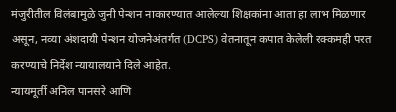मंजुरीतील विलंबामुळे जुनी पेन्शन नाकारण्यात आलेल्या शिक्षकांना आता हा लाभ मिळणार असून, नव्या अंशदायी पेन्शन योजनेअंतर्गत (DCPS) वेतनातून कपात केलेली रक्कमही परत करण्याचे निर्देश न्यायालयाने दिले आहेत.
न्यायमूर्ती अनिल पानसरे आणि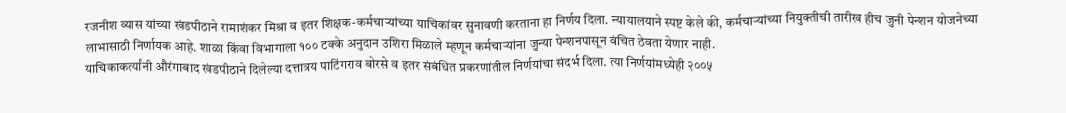रजनीश व्यास यांच्या खंडपीठाने रामाशंकर मिश्रा व इतर शिक्षक-कर्मचाऱ्यांच्या याचिकांवर सुनावणी करताना हा निर्णय दिला. न्यायालयाने स्पष्ट केले की, कर्मचाऱ्यांच्या नियुक्तीची तारीख हीच जुनी पेन्शन योजनेच्या लाभासाठी निर्णायक आहे. शाळा किंवा विभागाला १०० टक्के अनुदान उशिरा मिळाले म्हणून कर्मचाऱ्यांना जुन्या पेन्शनपासून वंचित ठेवता येणार नाही.
याचिकाकर्त्यांनी औरंगाबाद खंडपीठाने दिलेल्या दत्तात्रय पाटिंगराव बोरसे व इतर संबंधित प्रकरणांतील निर्णयांचा संदर्भ दिला. त्या निर्णयांमध्येही २००५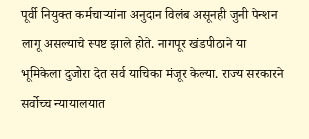पूर्वी नियुक्त कर्मचाऱ्यांना अनुदान विलंब असूनही जुनी पेन्शन लागू असल्याचे स्पष्ट झाले होते. नागपूर खंडपीठाने या भूमिकेला दुजोरा देत सर्व याचिका मंजूर केल्या. राज्य सरकारने सर्वोच्च न्यायालयात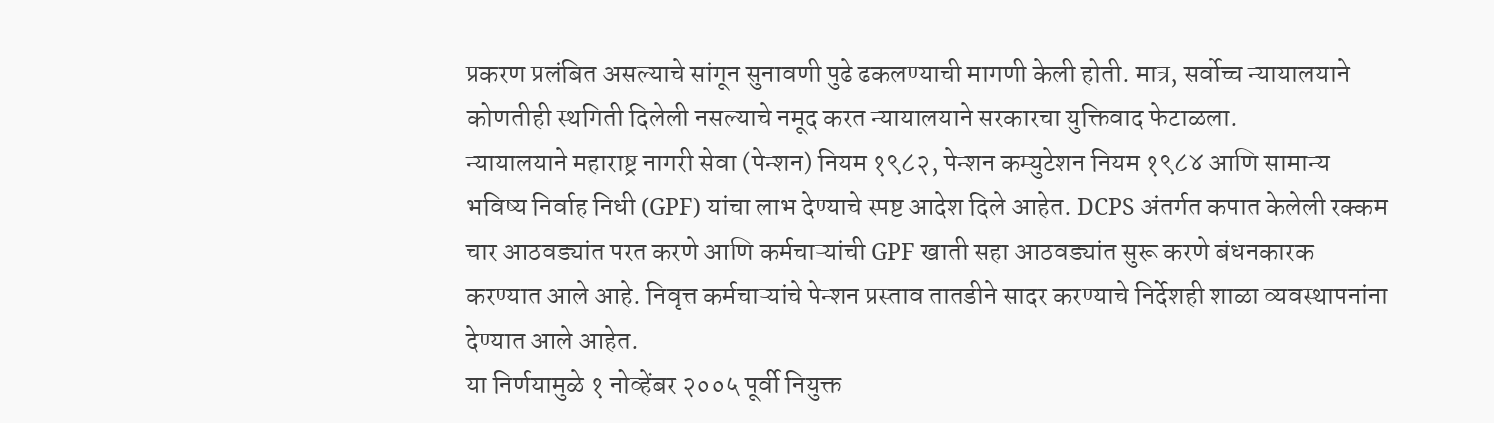प्रकरण प्रलंबित असल्याचे सांगून सुनावणी पुढे ढकलण्याची मागणी केली होती. मात्र, सर्वोच्च न्यायालयाने कोणतीही स्थगिती दिलेली नसल्याचे नमूद करत न्यायालयाने सरकारचा युक्तिवाद फेटाळला.
न्यायालयाने महाराष्ट्र नागरी सेवा (पेन्शन) नियम १९८२, पेन्शन कम्युटेशन नियम १९८४ आणि सामान्य भविष्य निर्वाह निधी (GPF) यांचा लाभ देण्याचे स्पष्ट आदेश दिले आहेत. DCPS अंतर्गत कपात केलेली रक्कम चार आठवड्यांत परत करणे आणि कर्मचाऱ्यांची GPF खाती सहा आठवड्यांत सुरू करणे बंधनकारक करण्यात आले आहे. निवृत्त कर्मचाऱ्यांचे पेन्शन प्रस्ताव तातडीने सादर करण्याचे निर्देशही शाळा व्यवस्थापनांना देण्यात आले आहेत.
या निर्णयामुळे १ नोव्हेंबर २००५ पूर्वी नियुक्त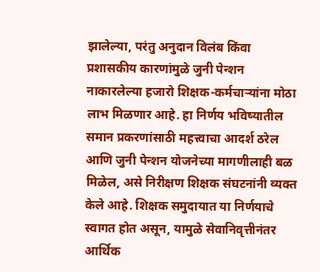झालेल्या, परंतु अनुदान विलंब किंवा प्रशासकीय कारणांमुळे जुनी पेन्शन नाकारलेल्या हजारो शिक्षक-कर्मचाऱ्यांना मोठा लाभ मिळणार आहे. हा निर्णय भविष्यातील समान प्रकरणांसाठी महत्त्वाचा आदर्श ठरेल आणि जुनी पेन्शन योजनेच्या मागणीलाही बळ मिळेल, असे निरीक्षण शिक्षक संघटनांनी व्यक्त केले आहे. शिक्षक समुदायात या निर्णयाचे स्वागत होत असून, यामुळे सेवानिवृत्तीनंतर आर्थिक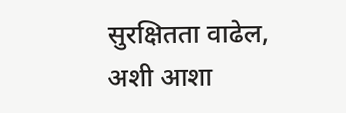सुरक्षितता वाढेल, अशी आशा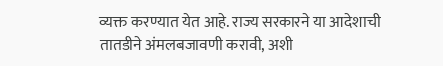व्यक्त करण्यात येत आहे. राज्य सरकारने या आदेशाची तातडीने अंमलबजावणी करावी, अशी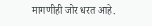मागणीही जोर धरत आहे.